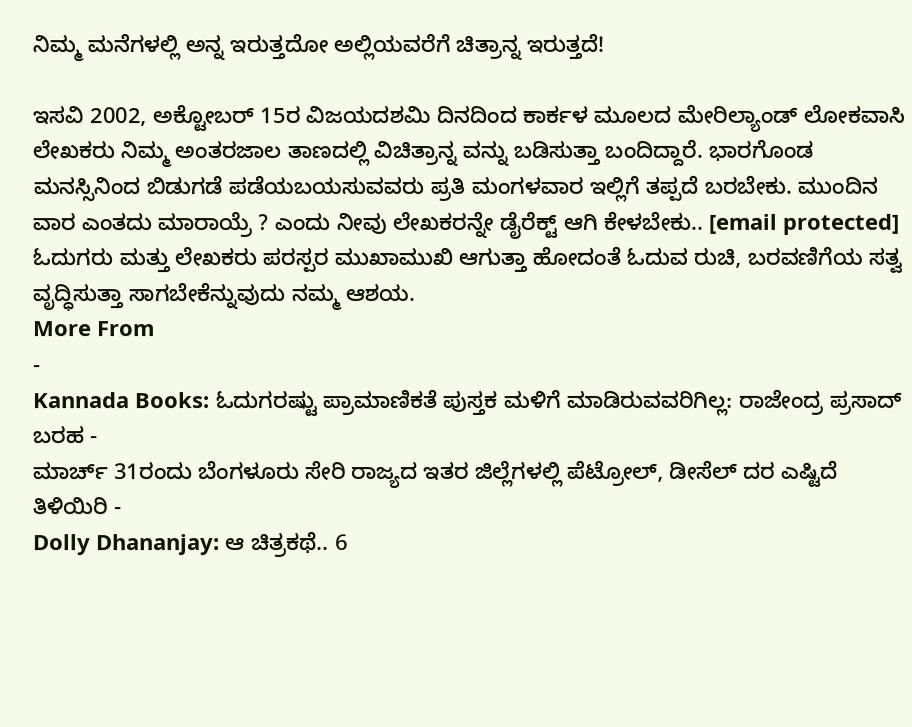ನಿಮ್ಮ ಮನೆಗಳಲ್ಲಿ ಅನ್ನ ಇರುತ್ತದೋ ಅಲ್ಲಿಯವರೆಗೆ ಚಿತ್ರಾನ್ನ ಇರುತ್ತದೆ!

ಇಸವಿ 2002, ಅಕ್ಟೋಬರ್ 15ರ ವಿಜಯದಶಮಿ ದಿನದಿಂದ ಕಾರ್ಕಳ ಮೂಲದ ಮೇರಿಲ್ಯಾಂಡ್ ಲೋಕವಾಸಿ ಲೇಖಕರು ನಿಮ್ಮ ಅಂತರಜಾಲ ತಾಣದಲ್ಲಿ ವಿಚಿತ್ರಾನ್ನ ವನ್ನು ಬಡಿಸುತ್ತಾ ಬಂದಿದ್ದಾರೆ. ಭಾರಗೊಂಡ ಮನಸ್ಸಿನಿಂದ ಬಿಡುಗಡೆ ಪಡೆಯಬಯಸುವವರು ಪ್ರತಿ ಮಂಗಳವಾರ ಇಲ್ಲಿಗೆ ತಪ್ಪದೆ ಬರಬೇಕು. ಮುಂದಿನ ವಾರ ಎಂತದು ಮಾರಾಯ್ರೆ ? ಎಂದು ನೀವು ಲೇಖಕರನ್ನೇ ಡೈರೆಕ್ಟ್ ಆಗಿ ಕೇಳಬೇಕು.. [email protected]
ಓದುಗರು ಮತ್ತು ಲೇಖಕರು ಪರಸ್ಪರ ಮುಖಾಮುಖಿ ಆಗುತ್ತಾ ಹೋದಂತೆ ಓದುವ ರುಚಿ, ಬರವಣಿಗೆಯ ಸತ್ವ ವೃದ್ಧಿಸುತ್ತಾ ಸಾಗಬೇಕೆನ್ನುವುದು ನಮ್ಮ ಆಶಯ.
More From
-
Kannada Books: ಓದುಗರಷ್ಟು ಪ್ರಾಮಾಣಿಕತೆ ಪುಸ್ತಕ ಮಳಿಗೆ ಮಾಡಿರುವವರಿಗಿಲ್ಲ: ರಾಜೇಂದ್ರ ಪ್ರಸಾದ್ ಬರಹ -
ಮಾರ್ಚ್ 31ರಂದು ಬೆಂಗಳೂರು ಸೇರಿ ರಾಜ್ಯದ ಇತರ ಜಿಲ್ಲೆಗಳಲ್ಲಿ ಪೆಟ್ರೋಲ್, ಡೀಸೆಲ್ ದರ ಎಷ್ಟಿದೆ ತಿಳಿಯಿರಿ -
Dolly Dhananjay: ಆ ಚಿತ್ರಕಥೆ.. 6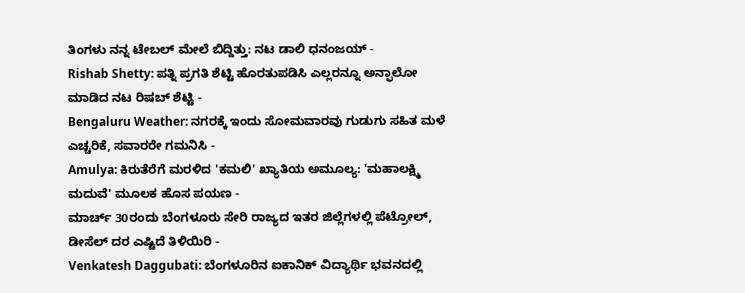ತಿಂಗಳು ನನ್ನ ಟೇಬಲ್ ಮೇಲೆ ಬಿದ್ದಿತ್ತು: ನಟ ಡಾಲಿ ಧನಂಜಯ್ -
Rishab Shetty: ಪತ್ನಿ ಪ್ರಗತಿ ಶೆಟ್ಟಿ ಹೊರತುಪಡಿಸಿ ಎಲ್ಲರನ್ನೂ ಅನ್ಫಾಲೋ ಮಾಡಿದ ನಟ ರಿಷಬ್ ಶೆಟ್ಟಿ -
Bengaluru Weather: ನಗರಕ್ಕೆ ಇಂದು ಸೋಮವಾರವು ಗುಡುಗು ಸಹಿತ ಮಳೆ ಎಚ್ಚರಿಕೆ, ಸವಾರರೇ ಗಮನಿಸಿ -
Amulya: ಕಿರುತೆರೆಗೆ ಮರಳಿದ 'ಕಮಲಿ' ಖ್ಯಾತಿಯ ಅಮೂಲ್ಯ: 'ಮಹಾಲಕ್ಷ್ಮಿ ಮದುವೆ' ಮೂಲಕ ಹೊಸ ಪಯಣ -
ಮಾರ್ಚ್ 30ರಂದು ಬೆಂಗಳೂರು ಸೇರಿ ರಾಜ್ಯದ ಇತರ ಜಿಲ್ಲೆಗಳಲ್ಲಿ ಪೆಟ್ರೋಲ್, ಡೀಸೆಲ್ ದರ ಎಷ್ಟಿದೆ ತಿಳಿಯಿರಿ -
Venkatesh Daggubati: ಬೆಂಗಳೂರಿನ ಐಕಾನಿಕ್ ವಿದ್ಯಾರ್ಥಿ ಭವನದಲ್ಲಿ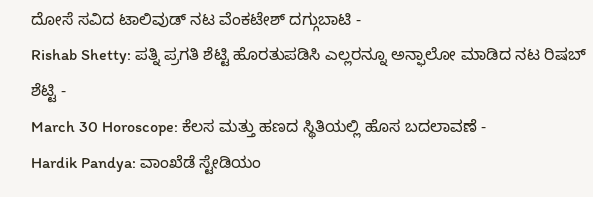ದೋಸೆ ಸವಿದ ಟಾಲಿವುಡ್ ನಟ ವೆಂಕಟೇಶ್ ದಗ್ಗುಬಾಟಿ -
Rishab Shetty: ಪತ್ನಿ ಪ್ರಗತಿ ಶೆಟ್ಟಿ ಹೊರತುಪಡಿಸಿ ಎಲ್ಲರನ್ನೂ ಅನ್ಫಾಲೋ ಮಾಡಿದ ನಟ ರಿಷಬ್ ಶೆಟ್ಟಿ -
March 30 Horoscope: ಕೆಲಸ ಮತ್ತು ಹಣದ ಸ್ಥಿತಿಯಲ್ಲಿ ಹೊಸ ಬದಲಾವಣೆ -
Hardik Pandya: ವಾಂಖೆಡೆ ಸ್ಟೇಡಿಯಂ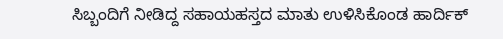ಸಿಬ್ಬಂದಿಗೆ ನೀಡಿದ್ದ ಸಹಾಯಹಸ್ತದ ಮಾತು ಉಳಿಸಿಕೊಂಡ ಹಾರ್ದಿಕ್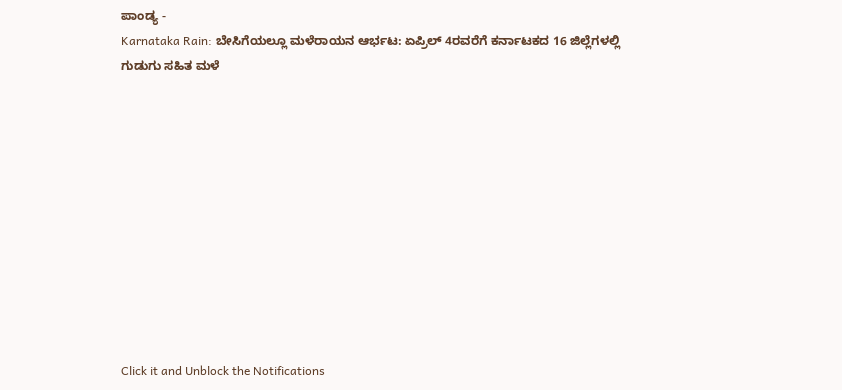ಪಾಂಡ್ಯ -
Karnataka Rain: ಬೇಸಿಗೆಯಲ್ಲೂ ಮಳೆರಾಯನ ಆರ್ಭಟ: ಏಪ್ರಿಲ್ 4ರವರೆಗೆ ಕರ್ನಾಟಕದ 16 ಜಿಲ್ಲೆಗಳಲ್ಲಿ ಗುಡುಗು ಸಹಿತ ಮಳೆ











Click it and Unblock the Notifications